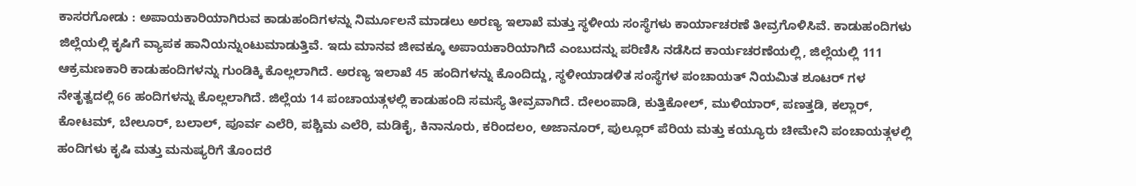ಕಾಸರಗೋಡು : ಅಪಾಯಕಾರಿಯಾಗಿರುವ ಕಾಡುಹಂದಿಗಳನ್ನು ನಿರ್ಮೂಲನೆ ಮಾಡಲು ಅರಣ್ಯ ಇಲಾಖೆ ಮತ್ತು ಸ್ಥಳೀಯ ಸಂಸ್ಥೆಗಳು ಕಾರ್ಯಾಚರಣೆ ತೀವ್ರಗೊಳಿಸಿವೆ. ಕಾಡುಹಂದಿಗಳು ಜಿಲ್ಲೆಯಲ್ಲಿ ಕೃಷಿಗೆ ವ್ಯಾಪಕ ಹಾನಿಯನ್ನುಂಟುಮಾಡುತ್ತಿವೆ. ಇದು ಮಾನವ ಜೀವಕ್ಕೂ ಅಪಾಯಕಾರಿಯಾಗಿದೆ ಎಂಬುದನ್ನು ಪರಿಣಿಸಿ ನಡೆಸಿದ ಕಾರ್ಯಚರಣೆಯಲ್ಲಿ, ಜಿಲ್ಲೆಯಲ್ಲಿ 111 ಆಕ್ರಮಣಕಾರಿ ಕಾಡುಹಂದಿಗಳನ್ನು ಗುಂಡಿಕ್ಕಿ ಕೊಲ್ಲಲಾಗಿದೆ. ಅರಣ್ಯ ಇಲಾಖೆ 45 ಹಂದಿಗಳನ್ನು ಕೊಂದಿದ್ದು, ಸ್ಥಳೀಯಾಡಳಿತ ಸಂಸ್ಥೆಗಳ ಪಂಚಾಯತ್ ನಿಯಮಿತ ಶೂಟರ್ ಗಳ ನೇತೃತ್ವದಲ್ಲಿ 66 ಹಂದಿಗಳನ್ನು ಕೊಲ್ಲಲಾಗಿದೆ. ಜಿಲ್ಲೆಯ 14 ಪಂಚಾಯತ್ಗಳಲ್ಲಿ ಕಾಡುಹಂದಿ ಸಮಸ್ಯೆ ತೀವ್ರವಾಗಿದೆ. ದೇಲಂಪಾಡಿ, ಕುತ್ತಿಕೋಲ್, ಮುಳಿಯಾರ್, ಪಣತ್ತಡಿ, ಕಲ್ಲಾರ್, ಕೋಟಮ್, ಬೇಲೂರ್, ಬಲಾಲ್, ಪೂರ್ವ ಎಲೆರಿ, ಪಶ್ಚಿಮ ಎಲೆರಿ, ಮಡಿಕೈ, ಕಿನಾನೂರು, ಕರಿಂದಲಂ, ಅಜಾನೂರ್, ಪುಲ್ಲೂರ್ ಪೆರಿಯ ಮತ್ತು ಕಯ್ಯೂರು ಚೀಮೇನಿ ಪಂಚಾಯತ್ಗಳಲ್ಲಿ ಹಂದಿಗಳು ಕೃಷಿ ಮತ್ತು ಮನುಷ್ಯರಿಗೆ ತೊಂದರೆ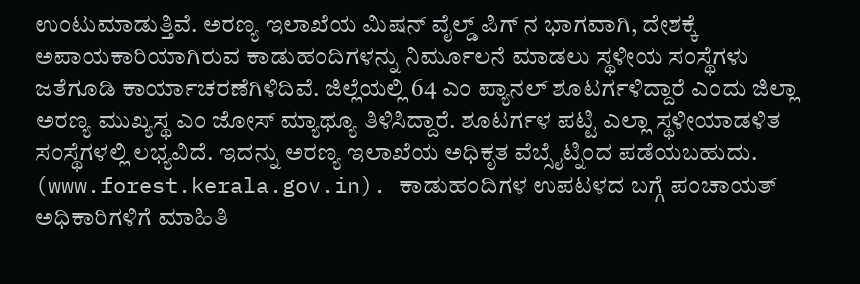ಉಂಟುಮಾಡುತ್ತಿವೆ. ಅರಣ್ಯ ಇಲಾಖೆಯ ಮಿಷನ್ ವೈಲ್ಡ್ ಪಿಗ್ ನ ಭಾಗವಾಗಿ, ದೇಶಕ್ಕೆ ಅಪಾಯಕಾರಿಯಾಗಿರುವ ಕಾಡುಹಂದಿಗಳನ್ನು ನಿರ್ಮೂಲನೆ ಮಾಡಲು ಸ್ಥಳೀಯ ಸಂಸ್ಥೆಗಳು ಜತೆಗೂಡಿ ಕಾರ್ಯಾಚರಣೆಗಿಳಿದಿವೆ. ಜಿಲ್ಲೆಯಲ್ಲಿ 64 ಎಂ ಪ್ಯಾನಲ್ ಶೂಟರ್ಗಳಿದ್ದಾರೆ ಎಂದು ಜಿಲ್ಲಾ ಅರಣ್ಯ ಮುಖ್ಯಸ್ಥ ಎಂ ಜೋಸ್ ಮ್ಯಾಥ್ಯೂ ತಿಳಿಸಿದ್ದಾರೆ. ಶೂಟರ್ಗಳ ಪಟ್ಟಿ ಎಲ್ಲಾ ಸ್ಥಳೀಯಾಡಳಿತ ಸಂಸ್ಥೆಗಳಲ್ಲಿ ಲಭ್ಯವಿದೆ. ಇದನ್ನು ಅರಣ್ಯ ಇಲಾಖೆಯ ಅಧಿಕೃತ ವೆಬ್ಸೈಟ್ನಿಂದ ಪಡೆಯಬಹುದು. (www.forest.kerala.gov.in). ಕಾಡುಹಂದಿಗಳ ಉಪಟಳದ ಬಗ್ಗೆ ಪಂಚಾಯತ್ ಅಧಿಕಾರಿಗಳಿಗೆ ಮಾಹಿತಿ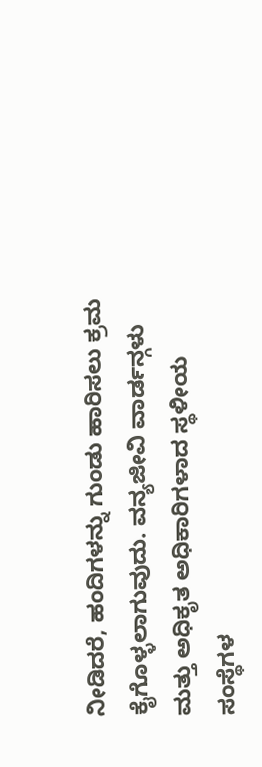ನೀಡಿದರೆ, ಹಂದಿಗಳನ್ನು ಗುಂಡು ಹಾರಿಸಲು ಕ್ರಮ ಕೈಗೊಳ್ಳಲಾಗುವುದು. ವನ್ಯಜೀವಿ ವಾರ್ಡನ್ಗಳು ಮತ್ತು ಅಧಿಕೃತ ಅಧಿಕಾರಿಗಳಾದ ಸ್ಥಳೀಯ ಸಂಸ್ಥೆಗಳ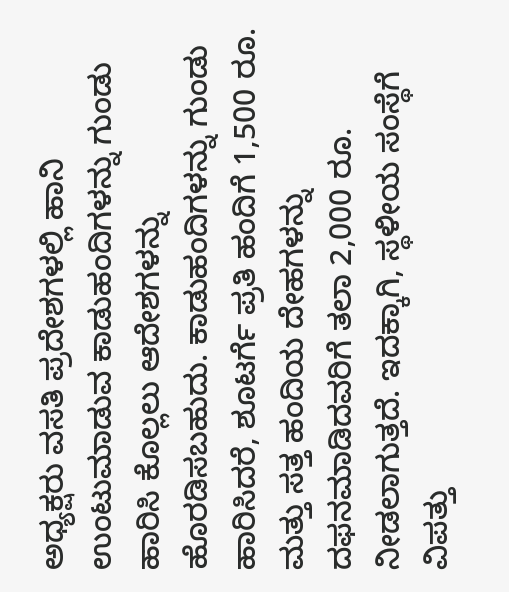ಅಧ್ಯಕ್ಷರು ವಸತಿ ಪ್ರದೇಶಗಳಲ್ಲಿ ಹಾನಿ ಉಂಟುಮಾಡುವ ಕಾಡುಹಂದಿಗಳನ್ನು ಗುಂಡು ಹಾರಿಸಿ ಕೊಲ್ಲಲು ಆದೇಶಗಳನ್ನು ಹೊರಡಿಸಬಹುದು. ಕಾಡುಹಂದಿಗಳನ್ನು ಗುಂಡು ಹಾರಿಸಿದರೆ, ಶೂಟರ್ಗೆ ಪ್ರತಿ ಹಂದಿಗೆ 1,500 ರೂ. ಮತ್ತು ಸತ್ತ ಹಂದಿಯ ದೇಹಗಳನ್ನು ದಫನಮಾಡಿದವರಿಗೆ ತಲಾ 2,000 ರೂ. ನೀಡಲಾಗುತ್ತದೆ. ಇದಕ್ಕಾಗಿ, ಸ್ಥಳೀಯ ಸಂಸ್ಥೆಗೆ ವಿಪತ್ತು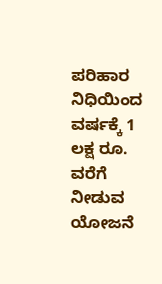ಪರಿಹಾರ ನಿಧಿಯಿಂದ ವರ್ಷಕ್ಕೆ 1 ಲಕ್ಷ ರೂ. ವರೆಗೆ ನೀಡುವ ಯೋಜನೆ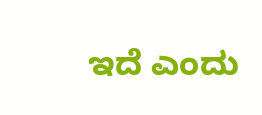ಇದೆ ಎಂದು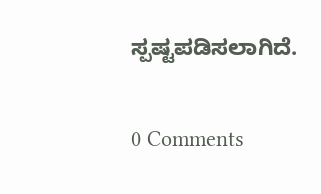ಸ್ಪಷ್ಟಪಡಿಸಲಾಗಿದೆ.

0 Comments